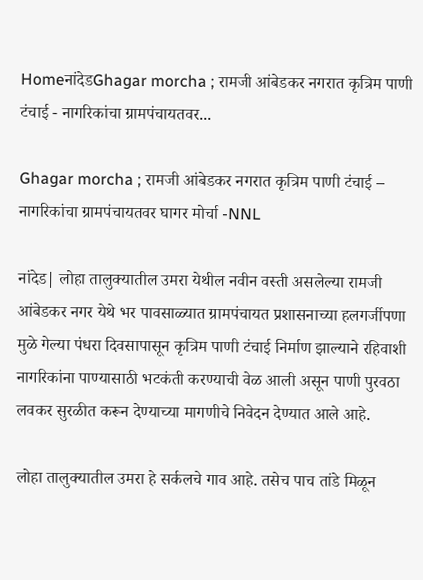HomeनांदेडGhagar morcha ; रामजी आंबेडकर नगरात कृत्रिम पाणी टंचाई - नागरिकांचा ग्रामपंचायतवर...

Ghagar morcha ; रामजी आंबेडकर नगरात कृत्रिम पाणी टंचाई – नागरिकांचा ग्रामपंचायतवर घागर मोर्चा -NNL

नांदेड| लोहा तालुक्यातील उमरा येथील नवीन वस्ती असलेल्या रामजी आंबेडकर नगर येथे भर पावसाळ्यात ग्रामपंचायत प्रशासनाच्या हलगर्जीपणा मुळे गेल्या पंधरा दिवसापासून कृत्रिम पाणी टंचाई निर्माण झाल्याने रहिवाशी नागरिकांना पाण्यासाठी भटकंती करण्याची वेळ आली असून पाणी पुरवठा लवकर सुरळीत करून देण्याच्या मागणीचे निवेदन देण्यात आले आहे.

लोहा तालुक्यातील उमरा हे सर्कलचे गाव आहे. तसेच पाच तांडे मिळून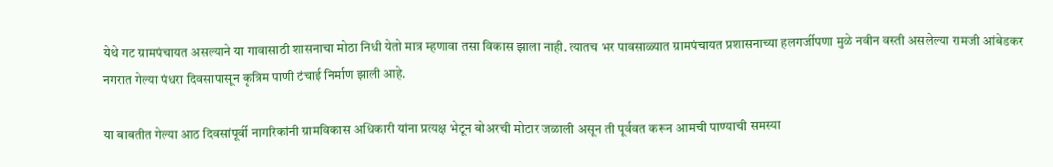येथे गट ग्रामपंचायत असल्याने या गावासाठी शासनाचा मोठा निधी येतो मात्र म्हणावा तसा विकास झाला नाही. त्यातच भर पावसाळ्यात ग्रामपंचायत प्रशासनाच्या हलगर्जीपणा मुळे नवीन वस्ती असलेल्या रामजी आंबेडकर नगरात गेल्या पंधरा दिवसापासून कृत्रिम पाणी टंचाई निर्माण झाली आहे.

या बाबतीत गेल्या आठ दिवसांपूर्वी नागरिकांनी ग्रामविकास अधिकारी यांना प्रत्यक्ष भेटून बोअरची मोटार जळाली असून ती पूर्ववत करून आमची पाण्याची समस्या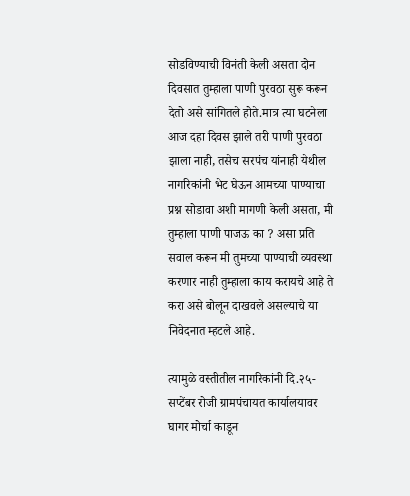सोडविण्याची विनंती केली असता दोन दिवसात तुम्हाला पाणी पुरवठा सुरू करून देतो असे सांगितले होते.मात्र त्या घटनेला आज दहा दिवस झाले तरी पाणी पुरवठा झाला नाही, तसेच सरपंच यांनाही येथील नागरिकांनी भेट घेऊन आमच्या पाण्याचा प्रश्न सोडावा अशी मागणी केली असता, मी तुम्हाला पाणी पाजऊ का ? असा प्रति सवाल करून मी तुमच्या पाण्याची व्यवस्था करणार नाही तुम्हाला काय करायचे आहे ते करा असे बोलून दाखवले असल्याचे या निवेदनात म्हटले आहे.

त्यामुळे वस्तीतील नागरिकांनी दि.२५- सप्टेंबर रोजी ग्रामपंचायत कार्यालयावर घागर मोर्चा काडून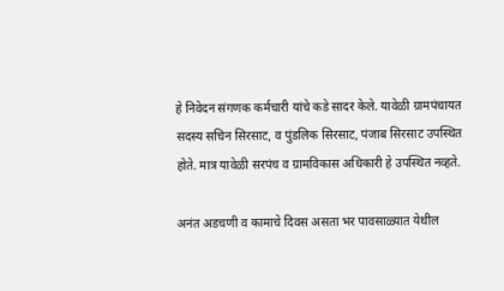हे निवेदन संगणक कर्मचारी यांचे कडे सादर केले. यावेळी ग्रामपंचायत सदस्य सचिन सिरसाट, व पुंडलिक सिरसाट, पंजाब सिरसाट उपस्थित होते. मात्र यावेळी सरपंच व ग्रामविकास अधिकारी हे उपस्थित नव्हते.

अनंत अडचणी व कामाचे दिवस असता भर पावसाळ्यात येथील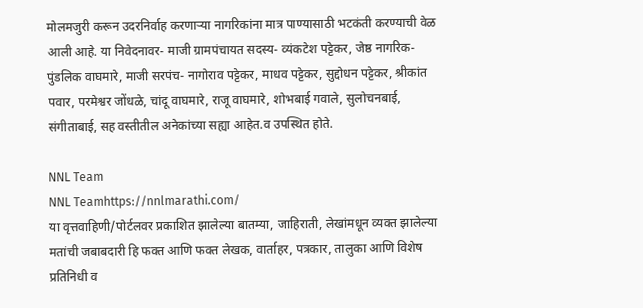मोलमजुरी करून उदरनिर्वाह करणाऱ्या नागरिकांना मात्र पाण्यासाठी भटकंती करण्याची वेळ आली आहे. या निवेदनावर- माजी ग्रामपंचायत सदस्य- व्यंकटेश पट्टेकर, जेष्ठ नागरिक- पुंडलिक वाघमारे, माजी सरपंच- नागोराव पट्टेकर, माधव पट्टेकर, सुद्दोधन पट्टेकर, श्रीकांत पवार, परमेश्वर जोंधळे, चांदू वाघमारे, राजू वाघमारे, शोभबाई गवाले, सुलोचनबाई, संगीताबाई, सह वस्तीतील अनेकांच्या सह्या आहेत.व उपस्थित होते.

NNL Team
NNL Teamhttps://nnlmarathi.com/
या वृत्तवाहिणी/पोर्टलवर प्रकाशित झालेल्या बातम्या, जाहिराती, लेखांमधून व्यक्त झालेल्या मतांची जबाबदारी हि फक्त आणि फक्त लेखक, वार्ताहर, पत्रकार, तालुका आणि विशेष प्रतिनिधी व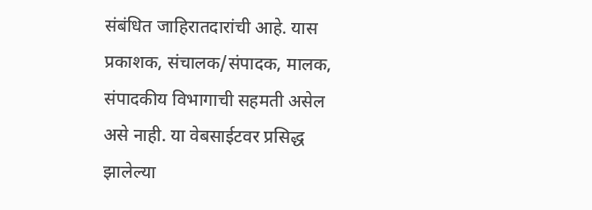संबंधित जाहिरातदारांची आहे. यास प्रकाशक, संचालक/संपादक, मालक, संपादकीय विभागाची सहमती असेल असे नाही. या वेबसाईटवर प्रसिद्ध झालेल्या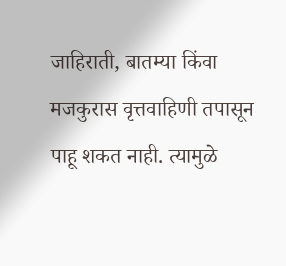जाहिराती, बातम्या किंवा मजकुरास वृत्तवाहिणी तपासून पाहू शकत नाही. त्यामुळे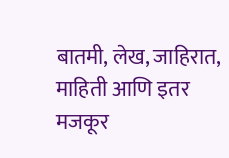बातमी, लेख, जाहिरात, माहिती आणि इतर मजकूर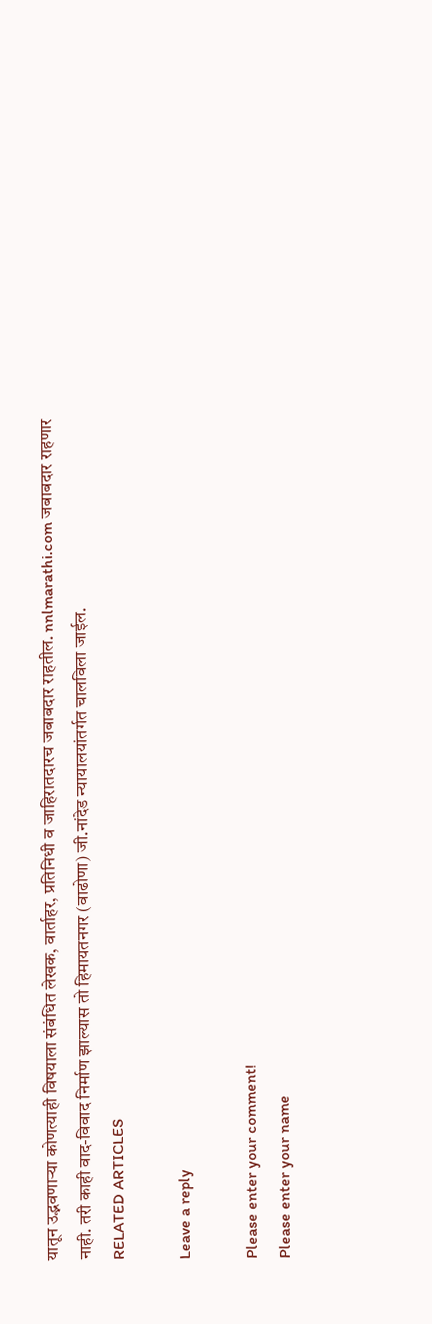यातून उद्भवणाऱ्या कोणत्याही विषयाला संबंधित लेखक, वार्ताहर, प्रतिनिधी व जाहिरातदारच जबाबदार राहतील. nnlmarathi.com जबाबदार राहणार नाही. तरी काही वाद-विवाद निर्माण झाल्यास तो हिमायतनगर (वाढोणा) जी.नांदेड न्यायालयांतर्गत चालविला जाईल.
RELATED ARTICLES

Leave a reply

Please enter your comment!
Please enter your name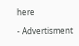here

- Advertisment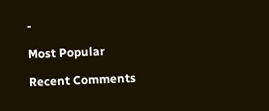-

Most Popular

Recent Comments